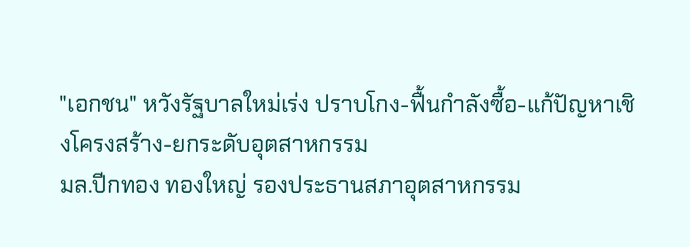"เอกชน" หวังรัฐบาลใหม่เร่ง ปราบโกง-ฟื้นกำลังซื้อ-แก้ปัญหาเชิงโครงสร้าง-ยกระดับอุตสาหกรรม
มล.ปีกทอง ทองใหญ่ รองประธานสภาอุตสาหกรรม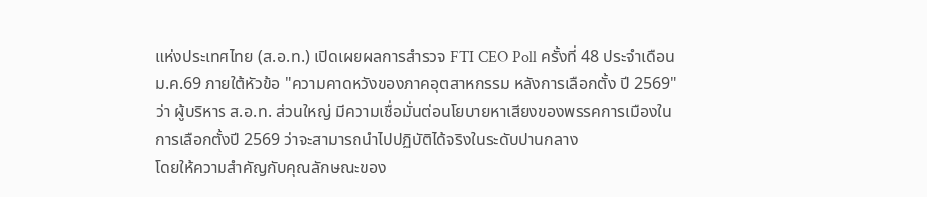แห่งประเทศไทย (ส.อ.ท.) เปิดเผยผลการสำรวจ FTI CEO Poll ครั้งที่ 48 ประจำเดือนม.ค.69 ภายใต้หัวข้อ "ความคาดหวังของภาคอุตสาหกรรม หลังการเลือกตั้ง ปี 2569" ว่า ผู้บริหาร ส.อ.ท. ส่วนใหญ่ มีความเชื่อมั่นต่อนโยบายหาเสียงของพรรคการเมืองในการเลือกตั้งปี 2569 ว่าจะสามารถนำไปปฏิบัติได้จริงในระดับปานกลาง
โดยให้ความสำคัญกับคุณลักษณะของ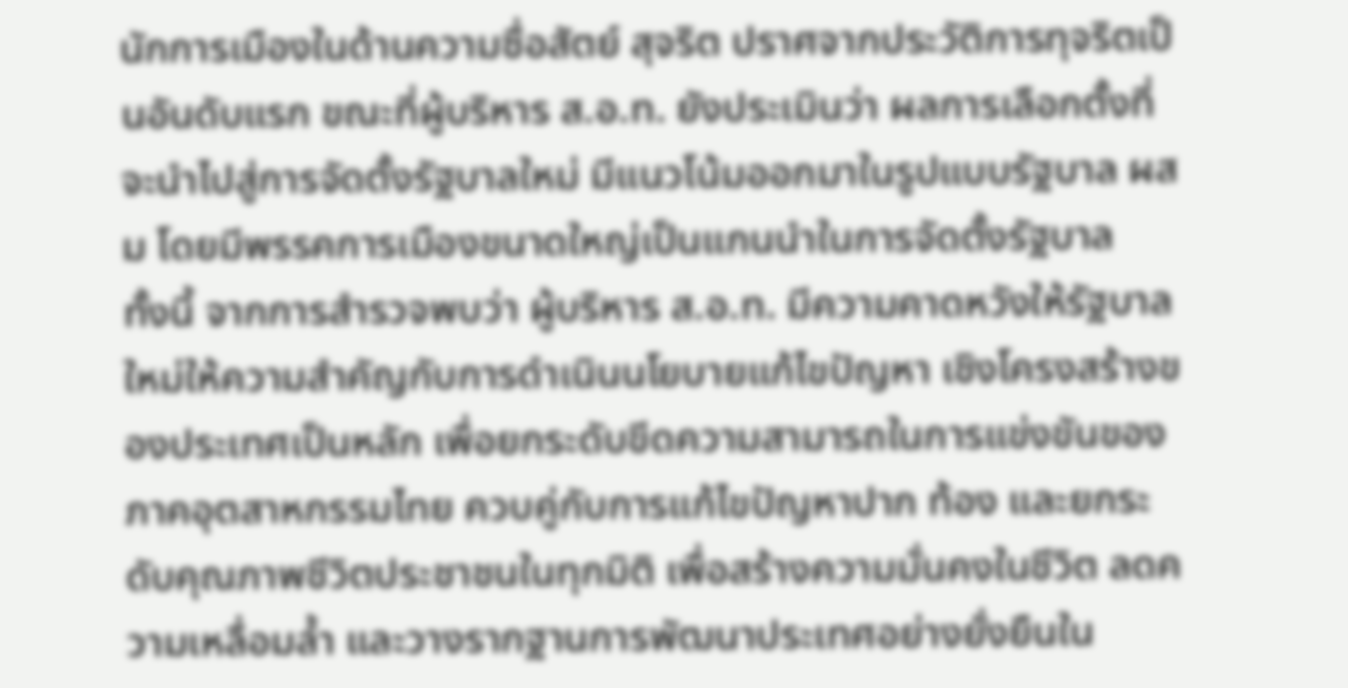นักการเมืองในด้านความซื่อสัตย์ สุจริต ปราศจากประวัติการทุจริตเป็นอันดับแรก ขณะที่ผู้บริหาร ส.อ.ท. ยังประเมินว่า ผลการเลือกตั้งที่จะนำไปสู่การจัดตั้งรัฐบาลใหม่ มีแนวโน้มออกมาในรูปแบบรัฐบาล ผสม โดยมีพรรคการเมืองขนาดใหญ่เป็นแกนนำในการจัดตั้งรัฐบาล
ทั้งนี้ จากการสำรวจพบว่า ผู้บริหาร ส.อ.ท. มีความคาดหวังให้รัฐบาลใหม่ให้ความสำคัญกับการดำเนินนโยบายแก้ไขปัญหา เชิงโครงสร้างของประเทศเป็นหลัก เพื่อยกระดับขีดความสามารถในการแข่งขันของภาคอุตสาหกรรมไทย ควบคู่กับการแก้ไขปัญหาปาก ท้อง และยกระดับคุณภาพชีวิตประชาชนในทุกมิติ เพื่อสร้างความมั่นคงในชีวิต ลดความเหลื่อมล้ำ และวางรากฐานการพัฒนาประเทศอย่างยั่งยืนใน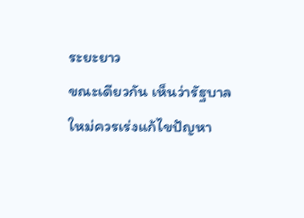ระยะยาว
ขณะเดียวกัน เห็นว่ารัฐบาลใหม่ควรเร่งแก้ไขปัญหา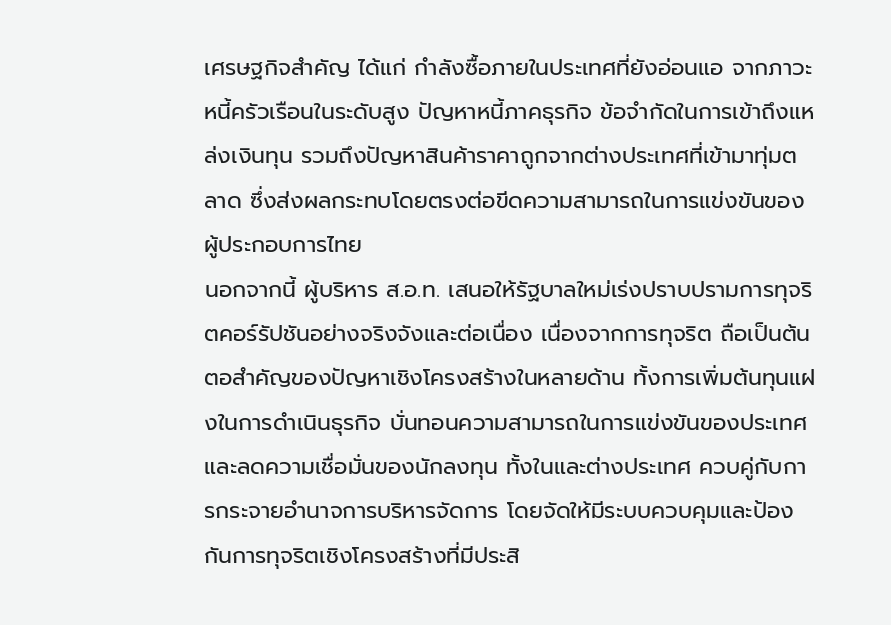เศรษฐกิจสำคัญ ได้แก่ กำลังซื้อภายในประเทศที่ยังอ่อนแอ จากภาวะหนี้ครัวเรือนในระดับสูง ปัญหาหนี้ภาคธุรกิจ ข้อจำกัดในการเข้าถึงแหล่งเงินทุน รวมถึงปัญหาสินค้าราคาถูกจากต่างประเทศที่เข้ามาทุ่มตลาด ซึ่งส่งผลกระทบโดยตรงต่อขีดความสามารถในการแข่งขันของผู้ประกอบการไทย
นอกจากนี้ ผู้บริหาร ส.อ.ท. เสนอให้รัฐบาลใหม่เร่งปราบปรามการทุจริตคอร์รัปชันอย่างจริงจังและต่อเนื่อง เนื่องจากการทุจริต ถือเป็นต้นตอสำคัญของปัญหาเชิงโครงสร้างในหลายด้าน ทั้งการเพิ่มต้นทุนแฝงในการดำเนินธุรกิจ บั่นทอนความสามารถในการแข่งขันของประเทศ และลดความเชื่อมั่นของนักลงทุน ทั้งในและต่างประเทศ ควบคู่กับการกระจายอำนาจการบริหารจัดการ โดยจัดให้มีระบบควบคุมและป้องกันการทุจริตเชิงโครงสร้างที่มีประสิ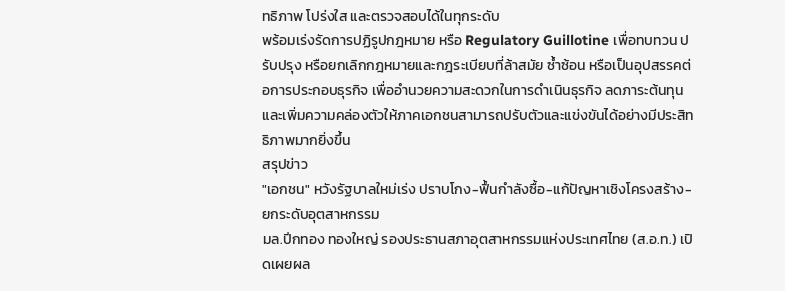ทธิภาพ โปร่งใส และตรวจสอบได้ในทุกระดับ
พร้อมเร่งรัดการปฏิรูปกฎหมาย หรือ Regulatory Guillotine เพื่อทบทวน ปรับปรุง หรือยกเลิกกฎหมายและกฎระเบียบที่ล้าสมัย ซ้ำซ้อน หรือเป็นอุปสรรคต่อการประกอบธุรกิจ เพื่ออำนวยความสะดวกในการดำเนินธุรกิจ ลดภาระต้นทุน และเพิ่มความคล่องตัวให้ภาคเอกชนสามารถปรับตัวและแข่งขันได้อย่างมีประสิทธิภาพมากยิ่งขึ้น
สรุปข่าว
"เอกชน" หวังรัฐบาลใหม่เร่ง ปราบโกง-ฟื้นกำลังซื้อ-แก้ปัญหาเชิงโครงสร้าง-ยกระดับอุตสาหกรรม
มล.ปีกทอง ทองใหญ่ รองประธานสภาอุตสาหกรรมแห่งประเทศไทย (ส.อ.ท.) เปิดเผยผล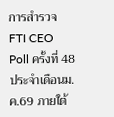การสำรวจ FTI CEO Poll ครั้งที่ 48 ประจำเดือนม.ค.69 ภายใต้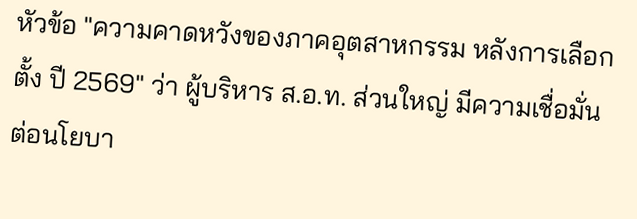หัวข้อ "ความคาดหวังของภาคอุตสาหกรรม หลังการเลือกตั้ง ปี 2569" ว่า ผู้บริหาร ส.อ.ท. ส่วนใหญ่ มีความเชื่อมั่นต่อนโยบา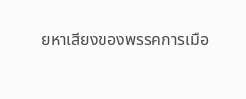ยหาเสียงของพรรคการเมือ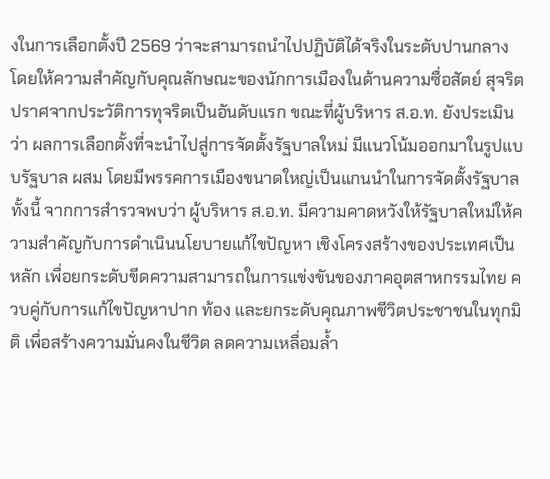งในการเลือกตั้งปี 2569 ว่าจะสามารถนำไปปฏิบัติได้จริงในระดับปานกลาง
โดยให้ความสำคัญกับคุณลักษณะของนักการเมืองในด้านความซื่อสัตย์ สุจริต ปราศจากประวัติการทุจริตเป็นอันดับแรก ขณะที่ผู้บริหาร ส.อ.ท. ยังประเมินว่า ผลการเลือกตั้งที่จะนำไปสู่การจัดตั้งรัฐบาลใหม่ มีแนวโน้มออกมาในรูปแบบรัฐบาล ผสม โดยมีพรรคการเมืองขนาดใหญ่เป็นแกนนำในการจัดตั้งรัฐบาล
ทั้งนี้ จากการสำรวจพบว่า ผู้บริหาร ส.อ.ท. มีความคาดหวังให้รัฐบาลใหม่ให้ความสำคัญกับการดำเนินนโยบายแก้ไขปัญหา เชิงโครงสร้างของประเทศเป็นหลัก เพื่อยกระดับขีดความสามารถในการแข่งขันของภาคอุตสาหกรรมไทย ควบคู่กับการแก้ไขปัญหาปาก ท้อง และยกระดับคุณภาพชีวิตประชาชนในทุกมิติ เพื่อสร้างความมั่นคงในชีวิต ลดความเหลื่อมล้ำ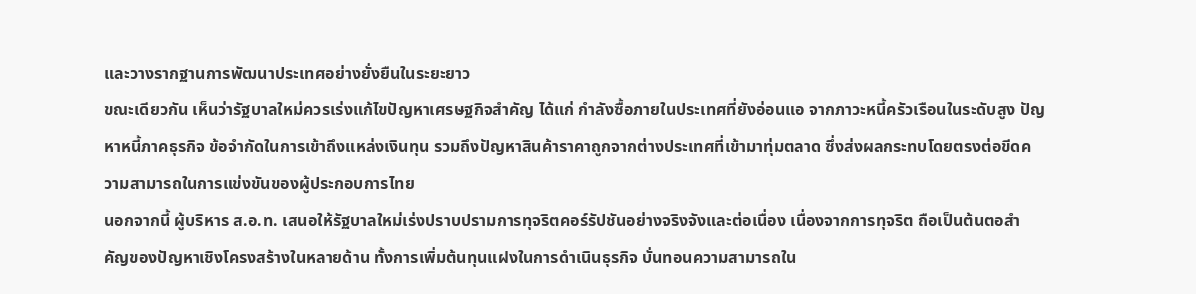และวางรากฐานการพัฒนาประเทศอย่างยั่งยืนในระยะยาว
ขณะเดียวกัน เห็นว่ารัฐบาลใหม่ควรเร่งแก้ไขปัญหาเศรษฐกิจสำคัญ ได้แก่ กำลังซื้อภายในประเทศที่ยังอ่อนแอ จากภาวะหนี้ครัวเรือนในระดับสูง ปัญหาหนี้ภาคธุรกิจ ข้อจำกัดในการเข้าถึงแหล่งเงินทุน รวมถึงปัญหาสินค้าราคาถูกจากต่างประเทศที่เข้ามาทุ่มตลาด ซึ่งส่งผลกระทบโดยตรงต่อขีดความสามารถในการแข่งขันของผู้ประกอบการไทย
นอกจากนี้ ผู้บริหาร ส.อ.ท. เสนอให้รัฐบาลใหม่เร่งปราบปรามการทุจริตคอร์รัปชันอย่างจริงจังและต่อเนื่อง เนื่องจากการทุจริต ถือเป็นต้นตอสำคัญของปัญหาเชิงโครงสร้างในหลายด้าน ทั้งการเพิ่มต้นทุนแฝงในการดำเนินธุรกิจ บั่นทอนความสามารถใน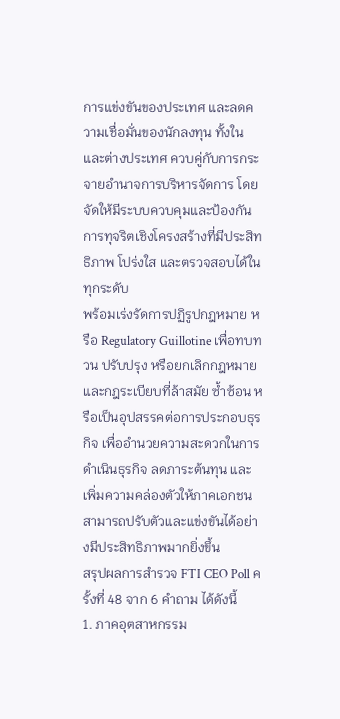การแข่งขันของประเทศ และลดความเชื่อมั่นของนักลงทุน ทั้งในและต่างประเทศ ควบคู่กับการกระจายอำนาจการบริหารจัดการ โดยจัดให้มีระบบควบคุมและป้องกันการทุจริตเชิงโครงสร้างที่มีประสิทธิภาพ โปร่งใส และตรวจสอบได้ในทุกระดับ
พร้อมเร่งรัดการปฏิรูปกฎหมาย หรือ Regulatory Guillotine เพื่อทบทวน ปรับปรุง หรือยกเลิกกฎหมายและกฎระเบียบที่ล้าสมัย ซ้ำซ้อน หรือเป็นอุปสรรคต่อการประกอบธุรกิจ เพื่ออำนวยความสะดวกในการดำเนินธุรกิจ ลดภาระต้นทุน และเพิ่มความคล่องตัวให้ภาคเอกชนสามารถปรับตัวและแข่งขันได้อย่างมีประสิทธิภาพมากยิ่งขึ้น
สรุปผลการสำรวจ FTI CEO Poll ครั้งที่ 48 จาก 6 คำถาม ได้ดังนี้
1. ภาคอุตสาหกรรม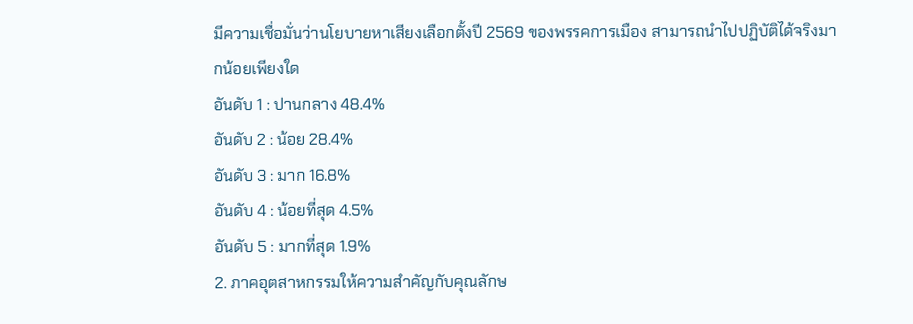มีความเชื่อมั่นว่านโยบายหาเสียงเลือกตั้งปี 2569 ของพรรคการเมือง สามารถนำไปปฏิบัติได้จริงมากน้อยเพียงใด
อันดับ 1 : ปานกลาง 48.4%
อันดับ 2 : น้อย 28.4%
อันดับ 3 : มาก 16.8%
อันดับ 4 : น้อยที่สุด 4.5%
อันดับ 5 : มากที่สุด 1.9%
2. ภาคอุตสาหกรรมให้ความสำคัญกับคุณลักษ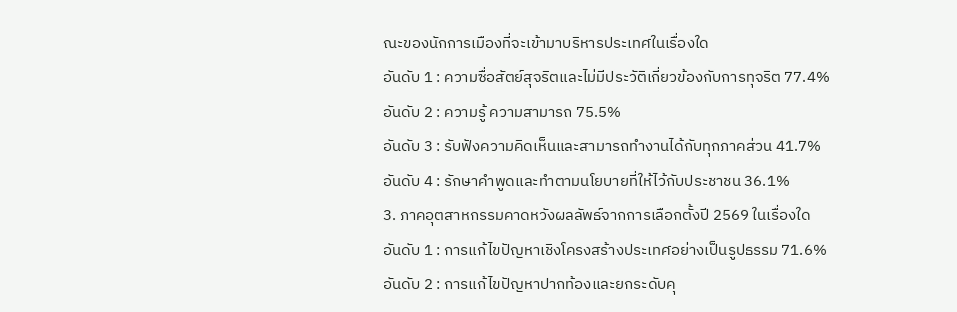ณะของนักการเมืองที่จะเข้ามาบริหารประเทศในเรื่องใด
อันดับ 1 : ความซื่อสัตย์สุจริตและไม่มีประวัติเกี่ยวข้องกับการทุจริต 77.4%
อันดับ 2 : ความรู้ ความสามารถ 75.5%
อันดับ 3 : รับฟังความคิดเห็นและสามารถทำงานได้กับทุกภาคส่วน 41.7%
อันดับ 4 : รักษาคำพูดและทำตามนโยบายที่ให้ไว้กับประชาชน 36.1%
3. ภาคอุตสาหกรรมคาดหวังผลลัพธ์จากการเลือกตั้งปี 2569 ในเรื่องใด
อันดับ 1 : การแก้ไขปัญหาเชิงโครงสร้างประเทศอย่างเป็นรูปธรรม 71.6%
อันดับ 2 : การแก้ไขปัญหาปากท้องและยกระดับคุ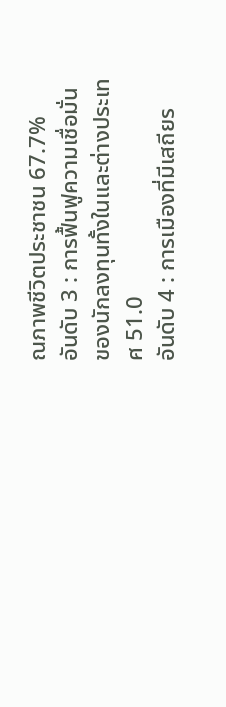ณภาพชีวิตประชาชน 67.7%
อันดับ 3 : การฟื้นฟูความเชื่อมั่นของนักลงทุนทั้งในและต่างประเทศ 51.0
อันดับ 4 : การเมืองที่มีเสถียร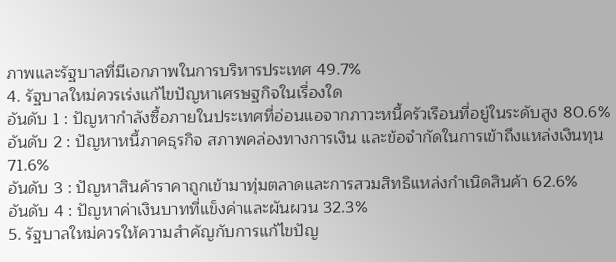ภาพและรัฐบาลที่มีเอกภาพในการบริหารประเทศ 49.7%
4. รัฐบาลใหม่ควรเร่งแก้ไขปัญหาเศรษฐกิจในเรื่องใด
อันดับ 1 : ปัญหากำลังซื้อภายในประเทศที่อ่อนแอจากภาวะหนี้ครัวเรือนที่อยู่ในระดับสูง 80.6%
อันดับ 2 : ปัญหาหนี้ภาคธุรกิจ สภาพคล่องทางการเงิน และข้อจำกัดในการเข้าถึงแหล่งเงินทุน 71.6%
อันดับ 3 : ปัญหาสินค้าราคาถูกเข้ามาทุ่มตลาดและการสวมสิทธิแหล่งกำเนิดสินค้า 62.6%
อันดับ 4 : ปัญหาค่าเงินบาทที่แข็งค่าและผันผวน 32.3%
5. รัฐบาลใหม่ควรให้ความสำคัญกับการแก้ไขปัญ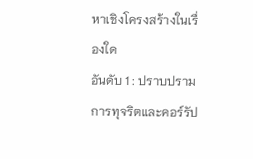หาเชิงโครงสร้างในเรื่องใด
อันดับ 1 : ปราบปรามการทุจริตและคอร์รัป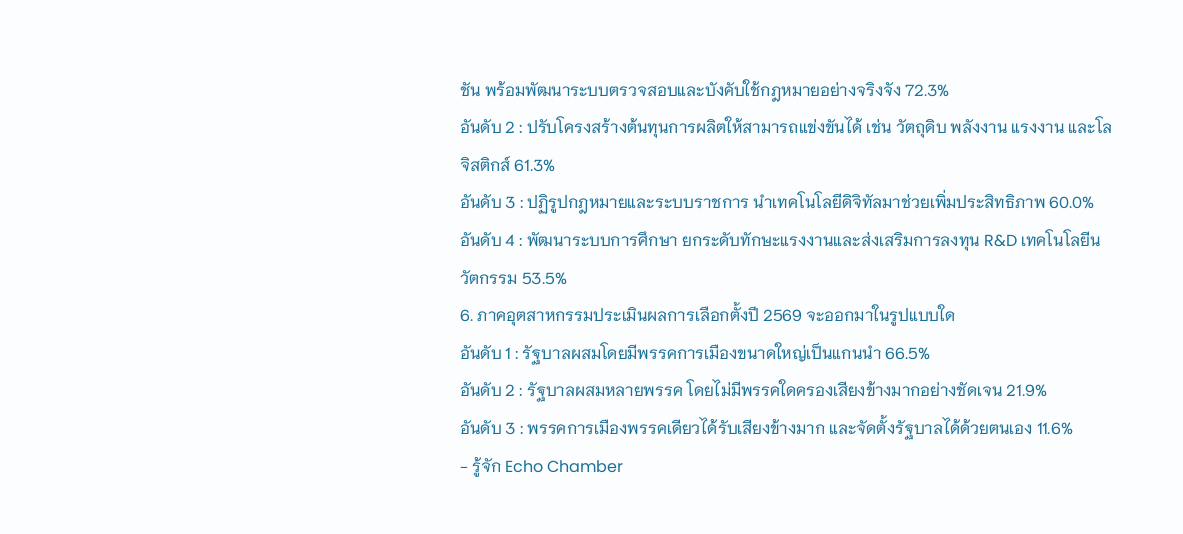ชัน พร้อมพัฒนาระบบตรวจสอบและบังคับใช้กฎหมายอย่างจริงจัง 72.3%
อันดับ 2 : ปรับโครงสร้างต้นทุนการผลิตให้สามารถแข่งขันได้ เช่น วัตถุดิบ พลังงาน แรงงาน และโลจิสติกส์ 61.3%
อันดับ 3 : ปฏิรูปกฎหมายและระบบราชการ นำเทคโนโลยีดิจิทัลมาช่วยเพิ่มประสิทธิภาพ 60.0%
อันดับ 4 : พัฒนาระบบการศึกษา ยกระดับทักษะแรงงานและส่งเสริมการลงทุน R&D เทคโนโลยีนวัตกรรม 53.5%
6. ภาคอุตสาหกรรมประเมินผลการเลือกตั้งปี 2569 จะออกมาในรูปแบบใด
อันดับ 1 : รัฐบาลผสมโดยมีพรรคการเมืองขนาดใหญ่เป็นแกนนำ 66.5%
อันดับ 2 : รัฐบาลผสมหลายพรรค โดยไม่มีพรรคใดครองเสียงข้างมากอย่างชัดเจน 21.9%
อันดับ 3 : พรรคการเมืองพรรคเดียวได้รับเสียงข้างมาก และจัดตั้งรัฐบาลได้ด้วยตนเอง 11.6%
- รู้จัก Echo Chamber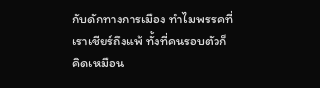กับดักทางการเมือง ทำไมพรรคที่เราเชียร์ถึงแพ้ ทั้งที่คนรอบตัวก็คิดเหมือน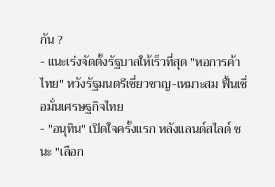กัน ?
- แนะเร่งจัดตั้งรัฐบาลให้เร็วที่สุด "หอการค้าไทย" หวังรัฐมนตรีเชี่ยวชาญ-เหมาะสม ฟื้นเชื่อมั่นเศรษฐกิจไทย
- "อนุทิน" เปิดใจครั้งแรก หลังแลนด์สไลด์ ชนะ "เลือก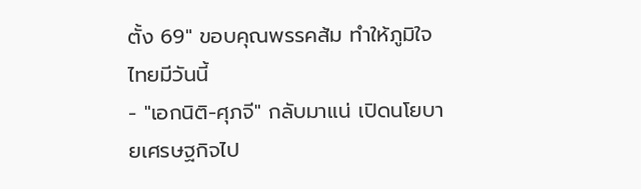ตั้ง 69" ขอบคุณพรรคส้ม ทำให้ภูมิใจไทยมีวันนี้
- "เอกนิติ-ศุภจี" กลับมาแน่ เปิดนโยบายเศรษฐกิจไป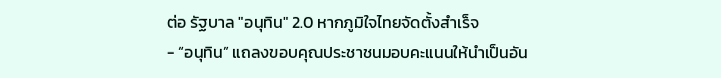ต่อ รัฐบาล "อนุทิน" 2.0 หากภูมิใจไทยจัดตั้งสำเร็จ
- “อนุทิน” แถลงขอบคุณประชาชนมอบคะแนนให้นำเป็นอัน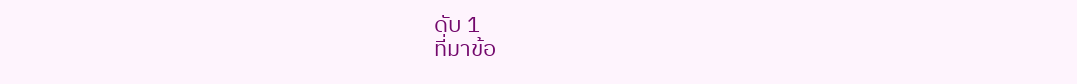ดับ 1
ที่มาข้อ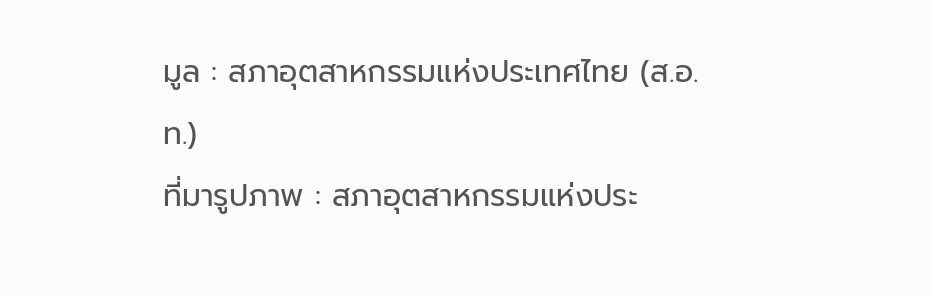มูล : สภาอุตสาหกรรมแห่งประเทศไทย (ส.อ.ท.)
ที่มารูปภาพ : สภาอุตสาหกรรมแห่งประ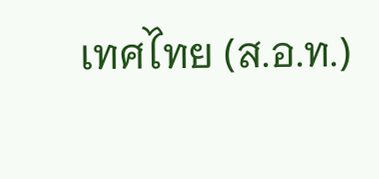เทศไทย (ส.อ.ท.)